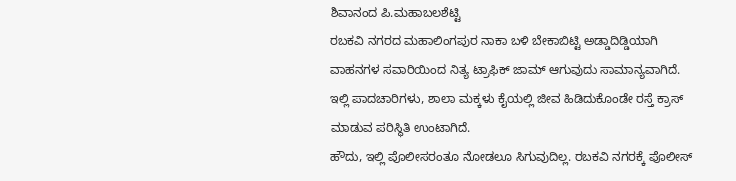ಶಿವಾನಂದ ಪಿ.ಮಹಾಬಲಶೆಟ್ಟಿ
ರಬಕವಿ ನಗರದ ಮಹಾಲಿಂಗಪುರ ನಾಕಾ ಬಳಿ ಬೇಕಾಬಿಟ್ಟಿ ಅಡ್ಡಾದಿಡ್ಡಿಯಾಗಿ ವಾಹನಗಳ ಸವಾರಿಯಿಂದ ನಿತ್ಯ ಟ್ರಾಫಿಕ್ ಜಾಮ್ ಆಗುವುದು ಸಾಮಾನ್ಯವಾಗಿದೆ. ಇಲ್ಲಿ ಪಾದಚಾರಿಗಳು, ಶಾಲಾ ಮಕ್ಕಳು ಕೈಯಲ್ಲಿ ಜೀವ ಹಿಡಿದುಕೊಂಡೇ ರಸ್ತೆ ಕ್ರಾಸ್ ಮಾಡುವ ಪರಿಸ್ಥಿತಿ ಉಂಟಾಗಿದೆ.
ಹೌದು, ಇಲ್ಲಿ ಪೊಲೀಸರಂತೂ ನೋಡಲೂ ಸಿಗುವುದಿಲ್ಲ. ರಬಕವಿ ನಗರಕ್ಕೆ ಪೊಲೀಸ್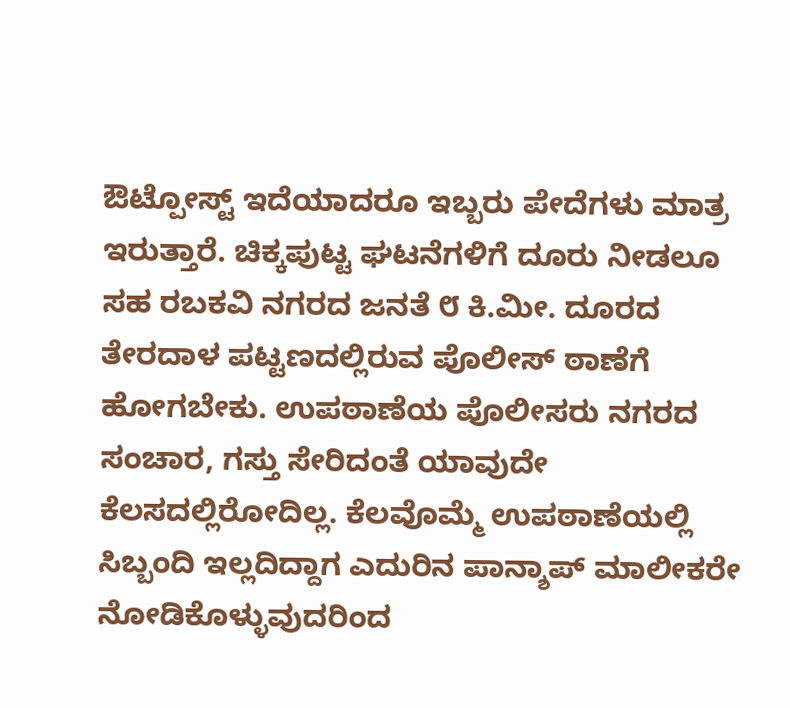ಔಟ್ಪೋಸ್ಟ್ ಇದೆಯಾದರೂ ಇಬ್ಬರು ಪೇದೆಗಳು ಮಾತ್ರ ಇರುತ್ತಾರೆ. ಚಿಕ್ಕಪುಟ್ಟ ಘಟನೆಗಳಿಗೆ ದೂರು ನೀಡಲೂ ಸಹ ರಬಕವಿ ನಗರದ ಜನತೆ ೮ ಕಿ.ಮೀ. ದೂರದ ತೇರದಾಳ ಪಟ್ಟಣದಲ್ಲಿರುವ ಪೊಲೀಸ್ ಠಾಣೆಗೆ ಹೋಗಬೇಕು. ಉಪಠಾಣೆಯ ಪೊಲೀಸರು ನಗರದ ಸಂಚಾರ, ಗಸ್ತು ಸೇರಿದಂತೆ ಯಾವುದೇ ಕೆಲಸದಲ್ಲಿರೋದಿಲ್ಲ. ಕೆಲವೊಮ್ಮೆ ಉಪಠಾಣೆಯಲ್ಲಿ ಸಿಬ್ಬಂದಿ ಇಲ್ಲದಿದ್ದಾಗ ಎದುರಿನ ಪಾನ್ಶಾಪ್ ಮಾಲೀಕರೇ ನೋಡಿಕೊಳ್ಳುವುದರಿಂದ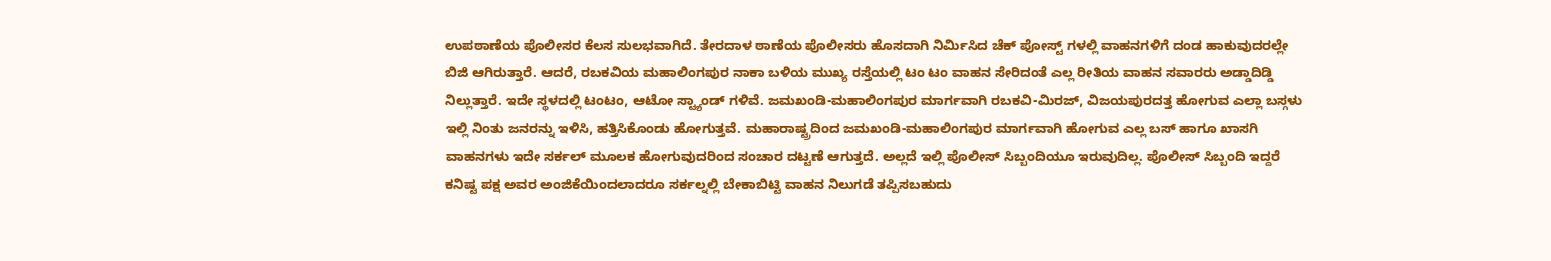ಉಪಠಾಣೆಯ ಪೊಲೀಸರ ಕೆಲಸ ಸುಲಭವಾಗಿದೆ. ತೇರದಾಳ ಠಾಣೆಯ ಪೊಲೀಸರು ಹೊಸದಾಗಿ ನಿರ್ಮಿಸಿದ ಚೆಕ್ ಪೋಸ್ಟ್ ಗಳಲ್ಲಿ ವಾಹನಗಳಿಗೆ ದಂಡ ಹಾಕುವುದರಲ್ಲೇ ಬಿಜಿ ಆಗಿರುತ್ತಾರೆ. ಆದರೆ, ರಬಕವಿಯ ಮಹಾಲಿಂಗಪುರ ನಾಕಾ ಬಳಿಯ ಮುಖ್ಯ ರಸ್ತೆಯಲ್ಲಿ ಟಂ ಟಂ ವಾಹನ ಸೇರಿದಂತೆ ಎಲ್ಲ ರೀತಿಯ ವಾಹನ ಸವಾರರು ಅಡ್ಡಾದಿಡ್ಡಿ ನಿಲ್ಲುತ್ತಾರೆ. ಇದೇ ಸ್ಥಳದಲ್ಲಿ ಟಂಟಂ, ಆಟೋ ಸ್ಟ್ಯಾಂಡ್ ಗಳಿವೆ. ಜಮಖಂಡಿ-ಮಹಾಲಿಂಗಪುರ ಮಾರ್ಗವಾಗಿ ರಬಕವಿ-ಮಿರಜ್, ವಿಜಯಪುರದತ್ತ ಹೋಗುವ ಎಲ್ಲಾ ಬಸ್ಗಳು ಇಲ್ಲಿ ನಿಂತು ಜನರನ್ನು ಇಳಿಸಿ, ಹತ್ತಿಸಿಕೊಂಡು ಹೋಗುತ್ತವೆ. ಮಹಾರಾಷ್ಟ್ರದಿಂದ ಜಮಖಂಡಿ-ಮಹಾಲಿಂಗಪುರ ಮಾರ್ಗವಾಗಿ ಹೋಗುವ ಎಲ್ಲ ಬಸ್ ಹಾಗೂ ಖಾಸಗಿ ವಾಹನಗಳು ಇದೇ ಸರ್ಕಲ್ ಮೂಲಕ ಹೋಗುವುದರಿಂದ ಸಂಚಾರ ದಟ್ಟಣೆ ಆಗುತ್ತದೆ. ಅಲ್ಲದೆ ಇಲ್ಲಿ ಪೊಲೀಸ್ ಸಿಬ್ಬಂದಿಯೂ ಇರುವುದಿಲ್ಲ. ಪೊಲೀಸ್ ಸಿಬ್ಬಂದಿ ಇದ್ದರೆ ಕನಿಷ್ಟ ಪಕ್ಷ ಅವರ ಅಂಜಿಕೆಯಿಂದಲಾದರೂ ಸರ್ಕಲ್ನಲ್ಲಿ ಬೇಕಾಬಿಟ್ಟಿ ವಾಹನ ನಿಲುಗಡೆ ತಪ್ಪಿಸಬಹುದು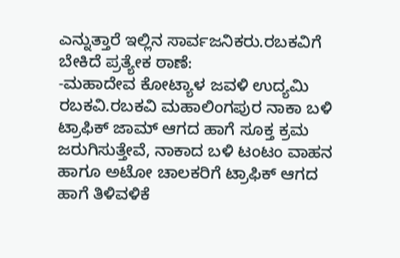ಎನ್ನುತ್ತಾರೆ ಇಲ್ಲಿನ ಸಾರ್ವಜನಿಕರು.ರಬಕವಿಗೆ ಬೇಕಿದೆ ಪ್ರತ್ಯೇಕ ಠಾಣೆ:
-ಮಹಾದೇವ ಕೋಟ್ಯಾಳ ಜವಳಿ ಉದ್ಯಮಿ ರಬಕವಿ.ರಬಕವಿ ಮಹಾಲಿಂಗಪುರ ನಾಕಾ ಬಳಿ ಟ್ರಾಫಿಕ್ ಜಾಮ್ ಆಗದ ಹಾಗೆ ಸೂಕ್ತ ಕ್ರಮ ಜರುಗಿಸುತ್ತೇವೆ, ನಾಕಾದ ಬಳಿ ಟಂಟಂ ವಾಹನ ಹಾಗೂ ಅಟೋ ಚಾಲಕರಿಗೆ ಟ್ರಾಫಿಕ್ ಆಗದ ಹಾಗೆ ತಿಳಿವಳಿಕೆ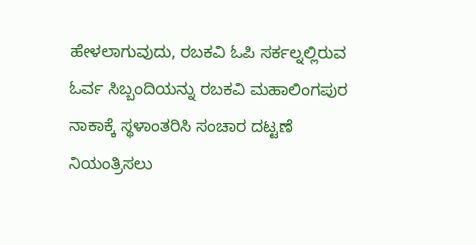ಹೇಳಲಾಗುವುದು, ರಬಕವಿ ಓಪಿ ಸರ್ಕಲ್ನಲ್ಲಿರುವ ಓರ್ವ ಸಿಬ್ಬಂದಿಯನ್ನು ರಬಕವಿ ಮಹಾಲಿಂಗಪುರ ನಾಕಾಕ್ಕೆ ಸ್ಥಳಾಂತರಿಸಿ ಸಂಚಾರ ದಟ್ಟಣೆ ನಿಯಂತ್ರಿಸಲು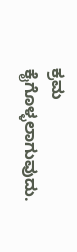ಕ್ರಮ ಕೈಗೊಳ್ಳಲಾಗುವುದು.